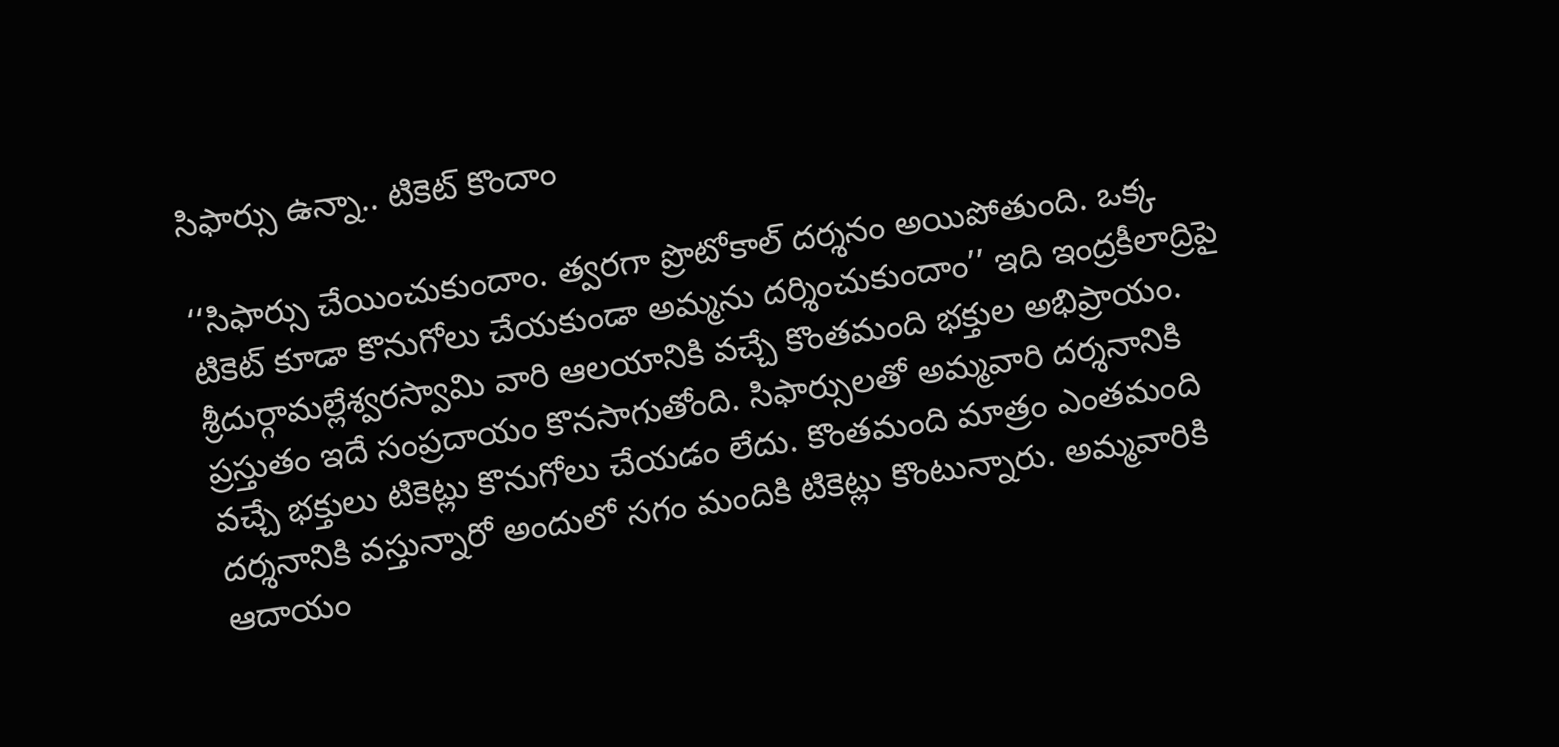సిఫార్సు ఉన్నా.. టికెట్‌ కొందాం

‘‘సిఫార్సు చేయించుకుందాం. త్వరగా ప్రొటోకాల్‌ దర్శనం అయిపోతుంది. ఒక్క టికెట్‌ కూడా కొనుగోలు చేయకుండా అమ్మను దర్శించుకుందాం’’ ఇది ఇంద్రకీలాద్రిపై శ్రీదుర్గామల్లేశ్వరస్వామి వారి ఆలయానికి వచ్చే కొంతమంది భక్తుల అభిప్రాయం. ప్రస్తుతం ఇదే సంప్రదాయం కొనసాగుతోంది. సిఫార్సులతో అమ్మవారి దర్శనానికి వచ్చే భక్తులు టికెట్లు కొనుగోలు చేయడం లేదు. కొంతమంది మాత్రం ఎంతమంది దర్శనానికి వస్తున్నారో అందులో సగం మందికి టికెట్లు కొంటున్నారు. అమ్మవారికి ఆదాయం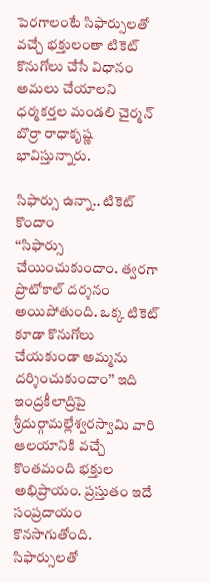పెరగాలంటే సిఫార్సులతో వచ్చే భక్తులంతా టికెట్‌ కొనుగోలు చేసే విధానం అమలు చేయాలని ధర్మకర్తల మండలి చైర్మన్‌ బొర్రా రాధాకృష్ణ భావిస్తున్నారు.

సిఫార్సు ఉన్నా.. టికెట్‌ కొందాం
‘‘సిఫార్సు చేయించుకుందాం. త్వరగా ప్రొటోకాల్‌ దర్శనం అయిపోతుంది. ఒక్క టికెట్‌ కూడా కొనుగోలు చేయకుండా అమ్మను దర్శించుకుందాం’’ ఇది ఇంద్రకీలాద్రిపై శ్రీదుర్గామల్లేశ్వరస్వామి వారి ఆలయానికి వచ్చే కొంతమంది భక్తుల అభిప్రాయం. ప్రస్తుతం ఇదే సంప్రదాయం కొనసాగుతోంది. సిఫార్సులతో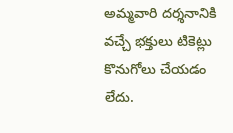అమ్మవారి దర్శనానికి వచ్చే భక్తులు టికెట్లు కొనుగోలు చేయడం లేదు.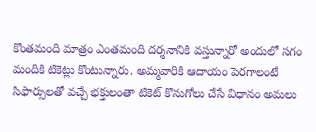కొంతమంది మాత్రం ఎంతమంది దర్శనానికి వస్తున్నారో అందులో సగం మందికి టికెట్లు కొంటున్నారు. అమ్మవారికి ఆదాయం పెరగాలంటే సిఫార్సులతో వచ్చే భక్తులంతా టికెట్‌ కొనుగోలు చేసే విధానం అమలు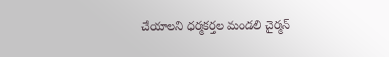చేయాలని ధర్మకర్తల మండలి చైర్మన్‌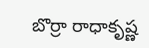బొర్రా రాధాకృష్ణ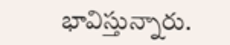భావిస్తున్నారు.